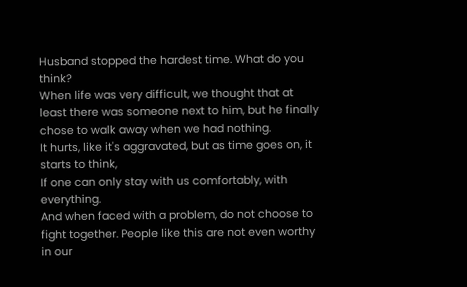Husband stopped the hardest time. What do you think?
When life was very difficult, we thought that at least there was someone next to him, but he finally chose to walk away when we had nothing.
It hurts, like it's aggravated, but as time goes on, it starts to think,
If one can only stay with us comfortably, with everything.
And when faced with a problem, do not choose to fight together. People like this are not even worthy in our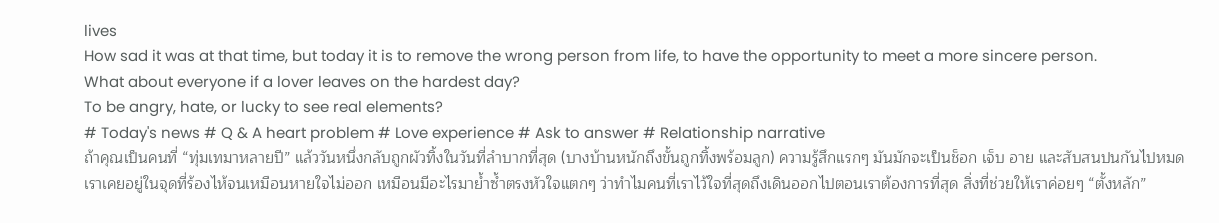lives
How sad it was at that time, but today it is to remove the wrong person from life, to have the opportunity to meet a more sincere person.
What about everyone if a lover leaves on the hardest day?
To be angry, hate, or lucky to see real elements?
# Today's news # Q & A heart problem # Love experience # Ask to answer # Relationship narrative
ถ้าคุณเป็นคนที่ “ทุ่มเทมาหลายปี” แล้ววันหนึ่งกลับถูกผัวทิ้งในวันที่ลำบากที่สุด (บางบ้านหนักถึงขั้นถูกทิ้งพร้อมลูก) ความรู้สึกแรกๆ มันมักจะเป็นช็อก เจ็บ อาย และสับสนปนกันไปหมด เราเคยอยู่ในจุดที่ร้องไห้จนเหมือนหายใจไม่ออก เหมือนมีอะไรมาย้ำซ้ำตรงหัวใจแตกๆ ว่าทำไมคนที่เราไว้ใจที่สุดถึงเดินออกไปตอนเราต้องการที่สุด สิ่งที่ช่วยให้เราค่อยๆ “ตั้งหลัก”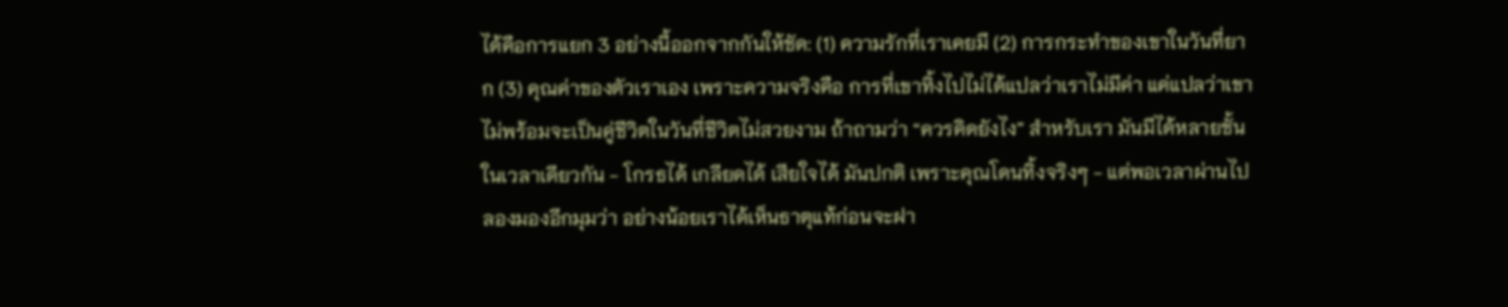ได้คือการแยก 3 อย่างนี้ออกจากกันให้ชัด: (1) ความรักที่เราเคยมี (2) การกระทำของเขาในวันที่ยาก (3) คุณค่าของตัวเราเอง เพราะความจริงคือ การที่เขาทิ้งไปไม่ได้แปลว่าเราไม่มีค่า แค่แปลว่าเขาไม่พร้อมจะเป็นคู่ชีวิตในวันที่ชีวิตไม่สวยงาม ถ้าถามว่า “ควรคิดยังไง” สำหรับเรา มันมีได้หลายชั้นในเวลาเดียวกัน - โกรธได้ เกลียดได้ เสียใจได้ มันปกติ เพราะคุณโดนทิ้งจริงๆ - แต่พอเวลาผ่านไป ลองมองอีกมุมว่า อย่างน้อยเราได้เห็นธาตุแท้ก่อนจะฝา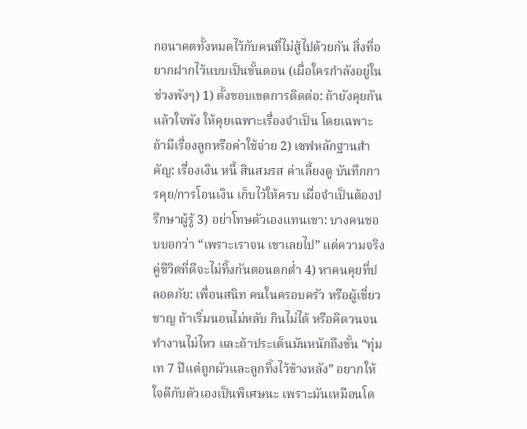กอนาคตทั้งหมดไว้กับคนที่ไม่สู้ไปด้วยกัน สิ่งที่อยากฝากไว้แบบเป็นขั้นตอน (เผื่อใครกำลังอยู่ในช่วงพังๆ) 1) ตั้งขอบเขตการติดต่อ: ถ้ายังคุยกันแล้วใจพัง ให้คุยเฉพาะเรื่องจำเป็น โดยเฉพาะถ้ามีเรื่องลูกหรือค่าใช้จ่าย 2) เซฟหลักฐานสำคัญ: เรื่องเงิน หนี้ สินสมรส ค่าเลี้ยงดู บันทึกการคุย/การโอนเงิน เก็บไว้ให้ครบ เผื่อจำเป็นต้องปรึกษาผู้รู้ 3) อย่าโทษตัวเองแทนเขา: บางคนชอบบอกว่า “เพราะเราจน เขาเลยไป” แต่ความจริงคู่ชีวิตที่ดีจะไม่ทิ้งกันตอนตกต่ำ 4) หาคนคุยที่ปลอดภัย: เพื่อนสนิท คนในครอบครัว หรือผู้เชี่ยวชาญ ถ้าเริ่มนอนไม่หลับ กินไม่ได้ หรือคิดวนจนทำงานไม่ไหว และถ้าประเด็นมันหนักถึงขั้น “ทุ่มเท 7 ปีแต่ถูกผัวและลูกทิ้งไว้ข้างหลัง” อยากให้ใจดีกับตัวเองเป็นพิเศษนะ เพราะมันเหมือนโด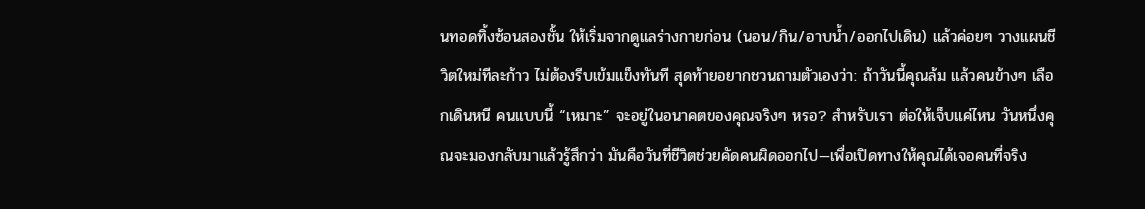นทอดทิ้งซ้อนสองชั้น ให้เริ่มจากดูแลร่างกายก่อน (นอน/กิน/อาบน้ำ/ออกไปเดิน) แล้วค่อยๆ วางแผนชีวิตใหม่ทีละก้าว ไม่ต้องรีบเข้มแข็งทันที สุดท้ายอยากชวนถามตัวเองว่า: ถ้าวันนี้คุณล้ม แล้วคนข้างๆ เลือกเดินหนี คนแบบนี้ “เหมาะ” จะอยู่ในอนาคตของคุณจริงๆ หรอ? สำหรับเรา ต่อให้เจ็บแค่ไหน วันหนึ่งคุณจะมองกลับมาแล้วรู้สึกว่า มันคือวันที่ชีวิตช่วยคัดคนผิดออกไป—เพื่อเปิดทางให้คุณได้เจอคนที่จริง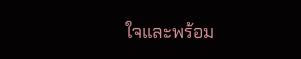ใจและพร้อม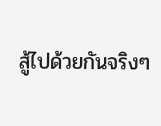สู้ไปด้วยกันจริงๆ